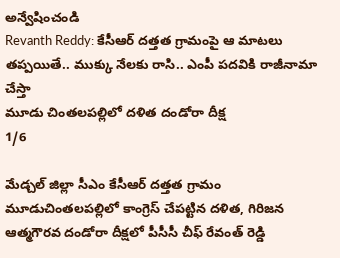అన్వేషించండి
Revanth Reddy: కేసీఆర్ దత్తత గ్రామంపై ఆ మాటలు తప్పయితే.. ముక్కు నేలకు రాసి.. ఎంపీ పదవికి రాజీనామా చేస్తా
మూడు చింతలపల్లిలో దళిత దండోరా దీక్ష
1/6

మేడ్చల్ జిల్లా సీఎం కేసీఆర్ దత్తత గ్రామం మూడుచింతలపల్లిలో కాంగ్రెస్ చేపట్టిన దళిత, గిరిజన ఆత్మగౌరవ దండోరా దీక్షలో పీసీసీ చీఫ్ రేవంత్ రెడ్డి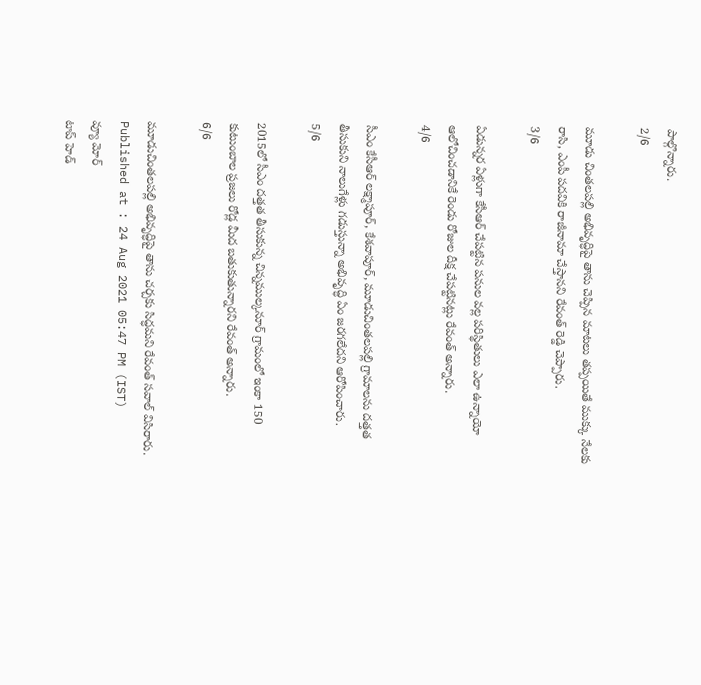పాల్గొన్నారు.
2/6

మూడు చింతలపల్లి అభివృద్ధిపై తాను చెప్పిన మాటలు తప్పయితే ముక్కు నేలకు రాసి, ఎంపీ పదవికి రాజీనామా చేస్తానని రేవంత్ రెడ్డి చెప్పారు.
3/6

ఏడున్నర ఏళ్లుగా కేసీఆర్ చేపట్టిన పనుల వల్ల పరిస్థితులు ఎలా ఉన్నాయో ఆలోచించడానికే రెండు రోజుల దీక్ష చేపట్టినట్లు రేవంత్ అన్నారు.
4/6

సీఎం కేసీఆర్ లక్ష్మాపూర్, కేశవాపూర్, మూడుచింతలపల్లి గ్రామాలను దత్తత తీసుకుని నాలుగేళ్లు గడుస్తున్నా అభివృద్ధి ఏం జరగలేదని ఆరోపించారు.
5/6

2015లో సీఎం దత్తత తీసుకున్న చిన్నముల్కనూర్ గ్రామంలో ఇంకా 150 కుటుంబాల ప్రజలు రోడ్ల మీద బతుకుతున్నారని రేవంత్ అన్నారు.
6/6

మూడుచింతలపల్లి అభివృద్ధిపై తాను చర్చకు సిద్ధమని రేవంత్ సవాల్ విసిరారు.
Published at : 24 Aug 2021 05:47 PM (IST)
వ్యూ మోర్
టాప్ హెడ్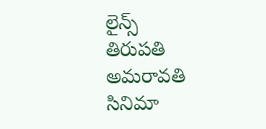లైన్స్
తిరుపతి
అమరావతి
సినిమా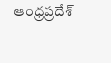ఆంధ్రప్రదేశ్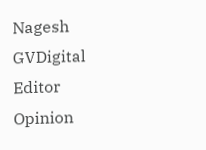Nagesh GVDigital Editor
Opinion